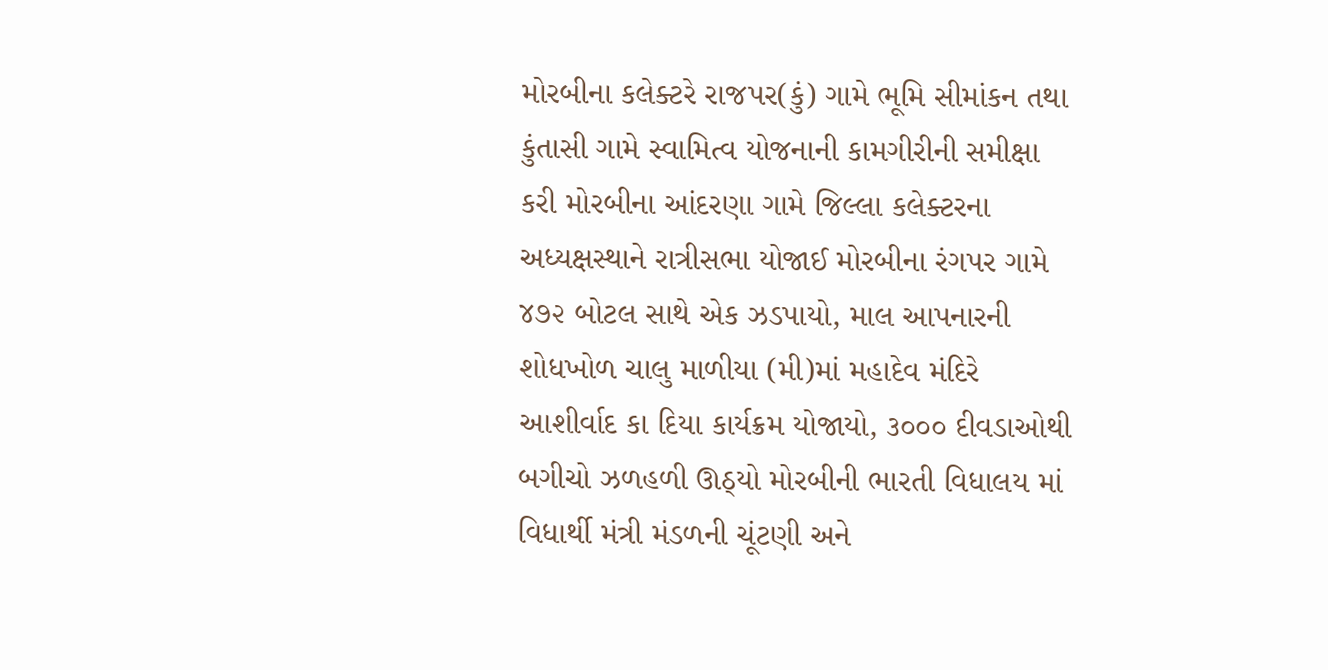મોરબીના કલેક્ટરે રાજપર(કું) ગામે ભૂમિ સીમાંકન તથા કુંતાસી ગામે સ્વામિત્વ યોજનાની કામગીરીની સમીક્ષા કરી મોરબીના આંદરણા ગામે જિલ્લા કલેક્ટરના અધ્યક્ષસ્થાને રાત્રીસભા યોજાઈ મોરબીના રંગપર ગામે ૪૭૨ બોટલ સાથે એક ઝડપાયો, માલ આપનારની શોધખોળ ચાલુ માળીયા (મી)માં મહાદેવ મંદિરે આશીર્વાદ કા દિયા કાર્યક્રમ યોજાયો, ૩૦૦૦ દીવડાઓથી બગીચો ઝળહળી ઊઠ્યો મોરબીની ભારતી વિધાલય માં વિધાર્થી મંત્રી મંડળની ચૂંટણી અને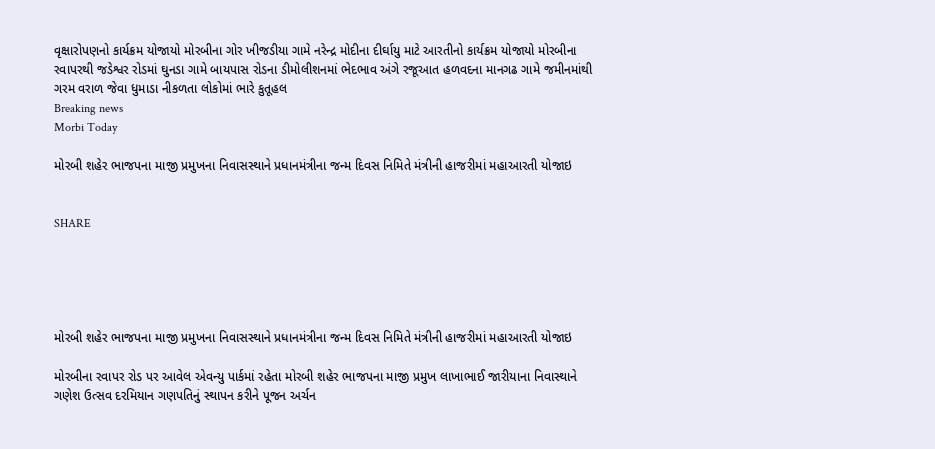વૃક્ષારોપણનો કાર્યક્રમ યોજાયો મોરબીના ગોર ખીજડીયા ગામે નરેન્દ્ર મોદીના દીર્ઘાયુ માટે આરતીનો કાર્યક્રમ યોજાયો મોરબીના રવાપરથી જડેશ્વર રોડમાં ઘુનડા ગામે બાયપાસ રોડના ડીમોલીશનમાં ભેદભાવ અંગે રજૂઆત હળવદના માનગઢ ગામે જમીનમાંથી ગરમ વરાળ જેવા ધુમાડા નીકળતા લોકોમાં ભારે કુતૂહલ
Breaking news
Morbi Today

મોરબી શહેર ભાજપના માજી પ્રમુખના નિવાસસ્થાને પ્રધાનમંત્રીના જન્મ દિવસ નિમિતે મંત્રીની હાજરીમાં મહાઆરતી યોજાઇ


SHARE





મોરબી શહેર ભાજપના માજી પ્રમુખના નિવાસસ્થાને પ્રધાનમંત્રીના જન્મ દિવસ નિમિતે મંત્રીની હાજરીમાં મહાઆરતી યોજાઇ

મોરબીના રવાપર રોડ પર આવેલ એવન્યુ પાર્કમાં રહેતા મોરબી શહેર ભાજપના માજી પ્રમુખ લાખાભાઈ જારીયાના નિવાસ્થાને ગણેશ ઉત્સવ દરમિયાન ગણપતિનું સ્થાપન કરીને પૂજન અર્ચન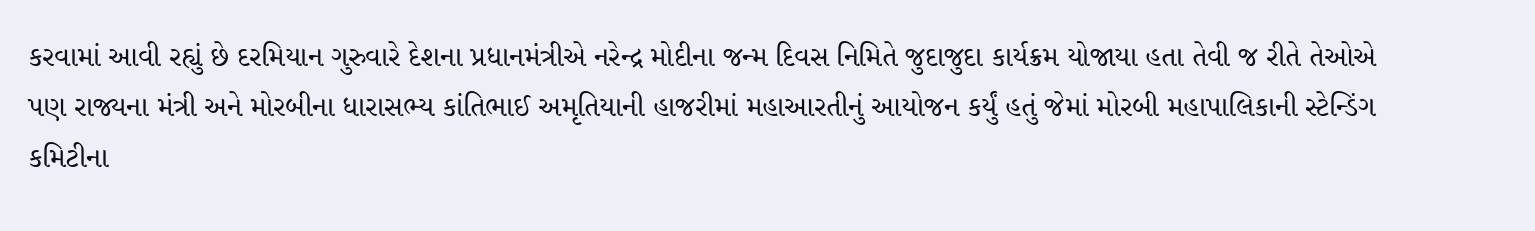કરવામાં આવી રહ્યું છે દરમિયાન ગુરુવારે દેશના પ્રધાનમંત્રીએ નરેન્દ્ર મોદીના જન્મ દિવસ નિમિતે જુદાજુદા કાર્યક્રમ યોજાયા હતા તેવી જ રીતે તેઓએ પણ રાજ્યના મંત્રી અને મોરબીના ધારાસભ્ય કાંતિભાઈ અમૃતિયાની હાજરીમાં મહાઆરતીનું આયોજન કર્યું હતું જેમાં મોરબી મહાપાલિકાની સ્ટેન્ડિંગ કમિટીના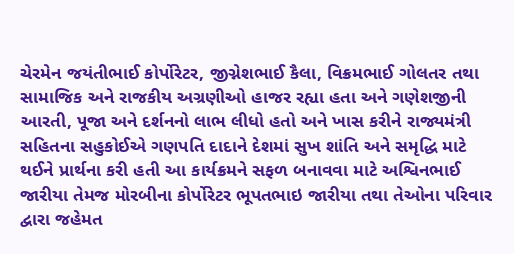ચેરમેન જયંતીભાઈ કોર્પોરેટર, જીગ્નેશભાઈ કૈલા, વિક્રમભાઈ ગોલતર તથા સામાજિક અને રાજકીય અગ્રણીઓ હાજર રહ્યા હતા અને ગણેશજીની આરતી, પૂજા અને દર્શનનો લાભ લીધો હતો અને ખાસ કરીને રાજ્યમંત્રી સહિતના સહુકોઈએ ગણપતિ દાદાને દેશમાં સુખ શાંતિ અને સમૃદ્ધિ માટે થઈને પ્રાર્થના કરી હતી આ કાર્યક્રમને સફળ બનાવવા માટે અશ્વિનભાઈ જારીયા તેમજ મોરબીના કોર્પોરેટર ભૂપતભાઇ જારીયા તથા તેઓના પરિવાર દ્વારા જહેમત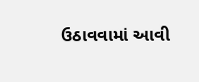ઉઠાવવામાં આવી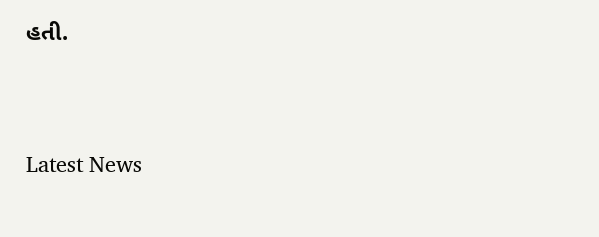હતી.




Latest News